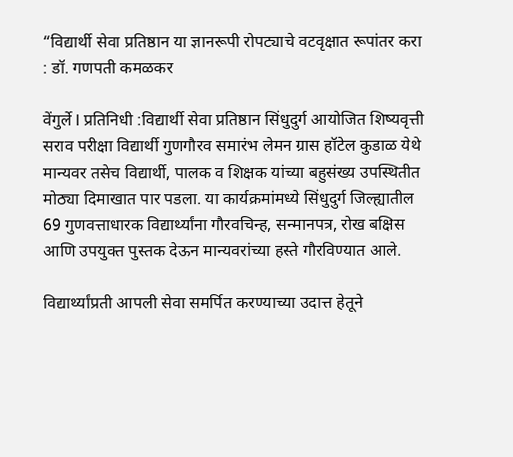“विद्यार्थी सेवा प्रतिष्ठान या ज्ञानरूपी रोपट्याचे वटवृक्षात रूपांतर करा : डॉ. गणपती कमळकर

वेंगुर्ले l प्रतिनिधी :विद्यार्थी सेवा प्रतिष्ठान सिंधुदुर्ग आयोजित शिष्यवृत्ती सराव परीक्षा विद्यार्थी गुणगौरव समारंभ लेमन ग्रास हॉटेल कुडाळ येथे मान्यवर तसेच विद्यार्थी, पालक व शिक्षक यांच्या बहुसंख्य उपस्थितीत मोठ्या दिमाखात पार पडला. या कार्यक्रमांमध्ये सिंधुदुर्ग जिल्ह्यातील 69 गुणवत्ताधारक विद्यार्थ्यांना गौरवचिन्ह, सन्मानपत्र, रोख बक्षिस आणि उपयुक्त पुस्तक देऊन मान्यवरांच्या हस्ते गौरविण्यात आले.

विद्यार्थ्यांप्रती आपली सेवा समर्पित करण्याच्या उदात्त हेतूने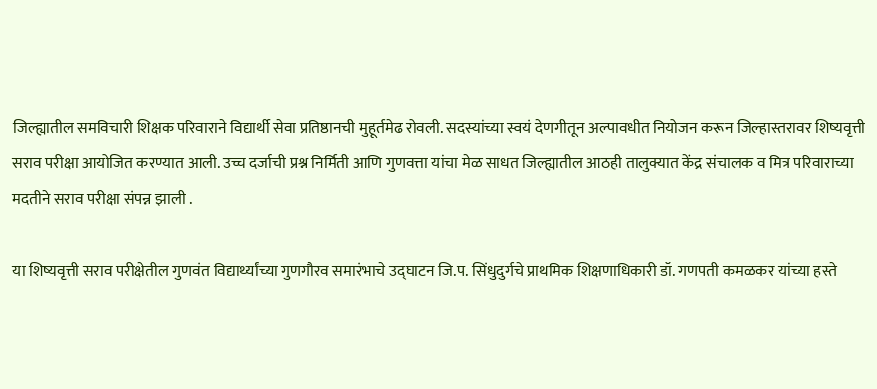जिल्ह्यातील समविचारी शिक्षक परिवाराने विद्यार्थी सेवा प्रतिष्ठानची मुहूर्तमेढ रोवली. सदस्यांच्या स्वयं देणगीतून अल्पावधीत नियोजन करून जिल्हास्तरावर शिष्यवृत्ती सराव परीक्षा आयोजित करण्यात आली. उच्च दर्जाची प्रश्न निर्मिती आणि गुणवत्ता यांचा मेळ साधत जिल्ह्यातील आठही तालुक्यात केंद्र संचालक व मित्र परिवाराच्या मदतीने सराव परीक्षा संपन्न झाली .

या शिष्यवृत्ती सराव परीक्षेतील गुणवंत विद्यार्थ्यांच्या गुणगौरव समारंभाचे उद्घाटन जि.प. सिंधुदुर्गचे प्राथमिक शिक्षणाधिकारी डॉ. गणपती कमळकर यांच्या हस्ते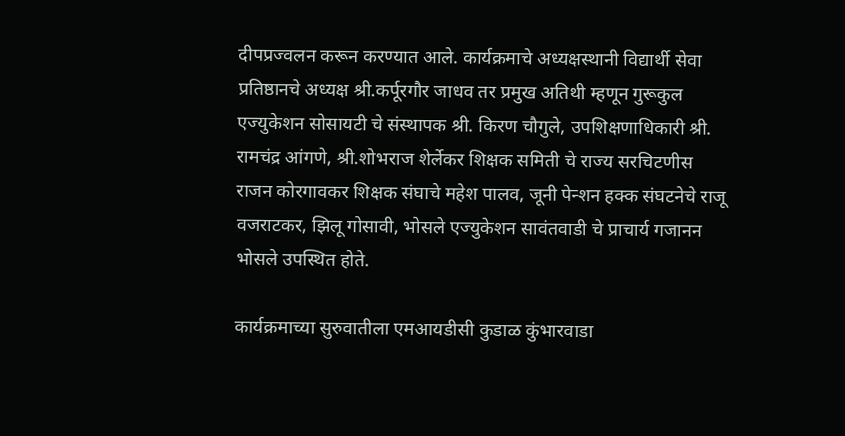दीपप्रज्वलन करून करण्यात आले. कार्यक्रमाचे अध्यक्षस्थानी विद्यार्थी सेवा प्रतिष्ठानचे अध्यक्ष श्री.कर्पूरगौर जाधव तर प्रमुख अतिथी म्हणून गुरूकुल एज्युकेशन सोसायटी चे संस्थापक श्री. किरण चौगुले, उपशिक्षणाधिकारी श्री. रामचंद्र आंगणे, श्री.शोभराज शेर्लेकर शिक्षक समिती चे राज्य सरचिटणीस राजन कोरगावकर शिक्षक संघाचे महेश पालव, जूनी पेन्शन हक्क संघटनेचे राजू वजराटकर, झिलू गोसावी, भोसले एज्युकेशन सावंतवाडी चे प्राचार्य गजानन भोसले उपस्थित होते.

कार्यक्रमाच्या सुरुवातीला एमआयडीसी कुडाळ कुंभारवाडा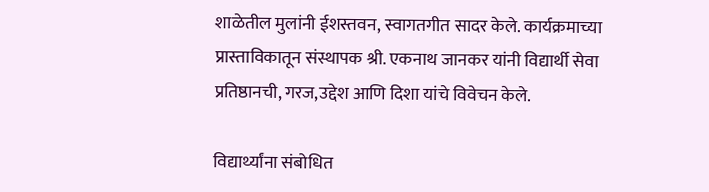शाळेतील मुलांनी ईशस्तवन, स्वागतगीत सादर केले. कार्यक्रमाच्या प्रास्ताविकातून संस्थापक श्री. एकनाथ जानकर यांनी विद्यार्थी सेवा प्रतिष्ठानची, गरज,उद्देश आणि दिशा यांचे विवेचन केले.

विद्यार्थ्यांना संबोधित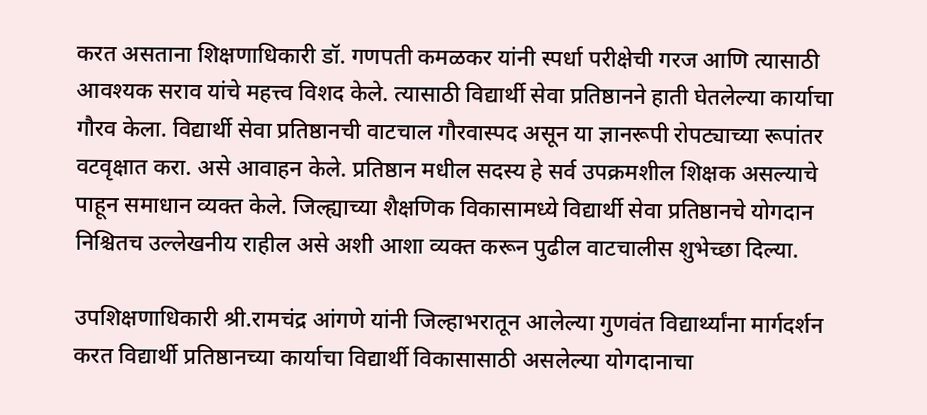करत असताना शिक्षणाधिकारी डॉ. गणपती कमळकर यांनी स्पर्धा परीक्षेची गरज आणि त्यासाठी आवश्यक सराव यांचे महत्त्व विशद केले. त्यासाठी विद्यार्थी सेवा प्रतिष्ठानने हाती घेतलेल्या कार्याचा गौरव केला. विद्यार्थी सेवा प्रतिष्ठानची वाटचाल गौरवास्पद असून या ज्ञानरूपी रोपट्याच्या रूपांतर वटवृक्षात करा. असे आवाहन केले. प्रतिष्ठान मधील सदस्य हे सर्व उपक्रमशील शिक्षक असल्याचे पाहून समाधान व्यक्त केले. जिल्ह्याच्या शैक्षणिक विकासामध्ये विद्यार्थी सेवा प्रतिष्ठानचे योगदान निश्चितच उल्लेखनीय राहील असे अशी आशा व्यक्त करून पुढील वाटचालीस शुभेच्छा दिल्या.

उपशिक्षणाधिकारी श्री.रामचंद्र आंगणे यांनी जिल्हाभरातून आलेल्या गुणवंत विद्यार्थ्यांना मार्गदर्शन करत विद्यार्थी प्रतिष्ठानच्या कार्याचा विद्यार्थी विकासासाठी असलेल्या योगदानाचा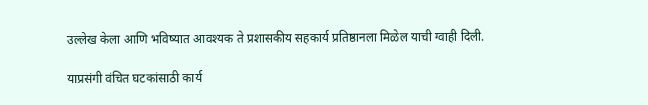उल्लेख केला आणि भविष्यात आवश्यक ते प्रशासकीय सहकार्य प्रतिष्ठानला मिळेल याची ग्वाही दिली.

याप्रसंगी वंचित घटकांसाठी कार्य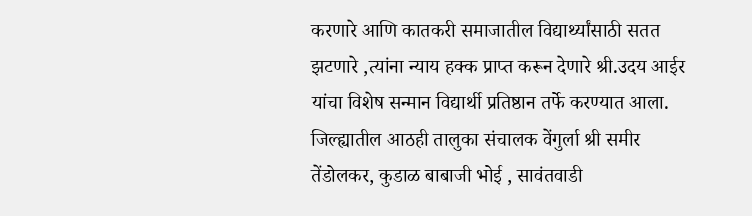करणारे आणि कातकरी समाजातील विद्यार्थ्यांसाठी सतत झटणारे ,त्यांना न्याय हक्क प्राप्त करून देणारे श्री.उदय आईर यांचा विशेष सन्मान विद्यार्थी प्रतिष्ठान तर्फे करण्यात आला. जिल्ह्यातील आठही तालुका संचालक वेंगुर्ला श्री समीर तेंडोलकर, कुडाळ बाबाजी भोई , सावंतवाडी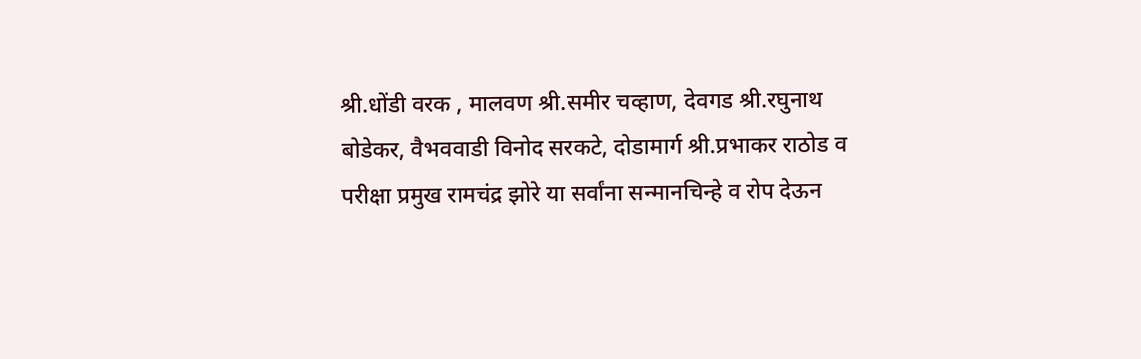श्री.धोंडी वरक , मालवण श्री.समीर चव्हाण, देवगड श्री.रघुनाथ बोडेकर, वैभववाडी विनोद सरकटे, दोडामार्ग श्री.प्रभाकर राठोड व परीक्षा प्रमुख रामचंद्र झोरे या सर्वांना सन्मानचिन्हे व रोप देऊन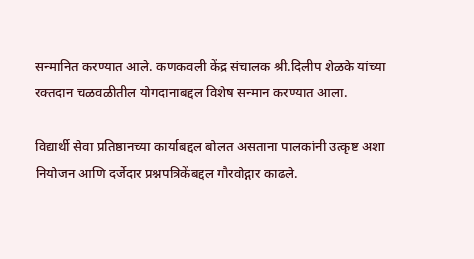सन्मानित करण्यात आले. कणकवली केंद्र संचालक श्री.दिलीप शेळके यांच्या रक्तदान चळवळीतील योगदानाबद्दल विशेष सन्मान करण्यात आला.

विद्यार्थी सेवा प्रतिष्ठानच्या कार्याबद्दल बोलत असताना पालकांनी उत्कृष्ट अशा नियोजन आणि दर्जेदार प्रश्नपत्रिकेंबद्दल गौरवोद्गार काढले.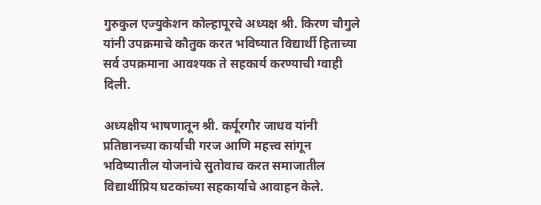गुरुकुल एज्युकेशन कोल्हापूरचे अध्यक्ष श्री. किरण चौगुले यांनी उपक्रमाचे कौतुक करत भविष्यात विद्यार्थी हिताच्या सर्व उपक्रमाना आवश्यक ते सहकार्य करण्याची ग्वाही दिली.

अध्यक्षीय भाषणातून श्री. कर्पूरगौर जाधव यांनी प्रतिष्ठानच्या कार्याची गरज आणि महत्त्व सांगून भविष्यातील योजनांचे सुतोवाच करत समाजातील विद्यार्थीप्रिय घटकांच्या सहकार्याचे आवाहन केले.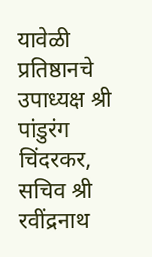यावेळी प्रतिष्ठानचे उपाध्यक्ष श्री पांडुरंग चिंदरकर, सचिव श्री रवींद्रनाथ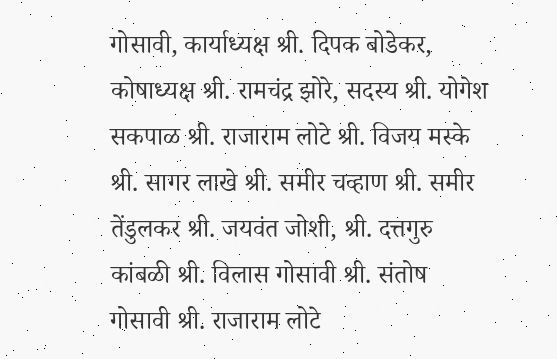गोसावी, कार्याध्यक्ष श्री. दिपक बोडेकर, कोषाध्यक्ष श्री. रामचंद्र झोरे, सदस्य श्री. योगेश सकपाळ श्री. राजाराम लोटे श्री. विजय मस्के श्री. सागर लाखे श्री. समीर चव्हाण श्री. समीर तेंडुलकर श्री. जयवंत जोशी, श्री. दत्तगुरु कांबळी श्री. विलास गोसावी श्री. संतोष गोसावी श्री. राजाराम लोटे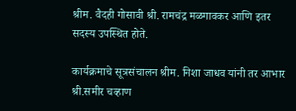श्रीम. वैदही गोसावी श्री. रामचंद्र मळगावकर आणि इतर सदस्य उपस्थित होते.

कार्यक्रमाचे सूत्रसंचालन श्रीम. निशा जाधव यांनी तर आभार श्री.समीर चव्हाण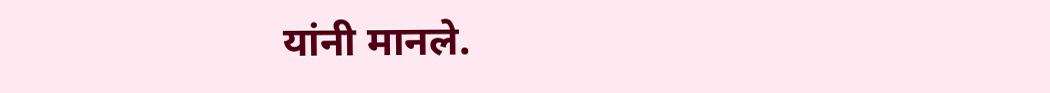यांनी मानले.